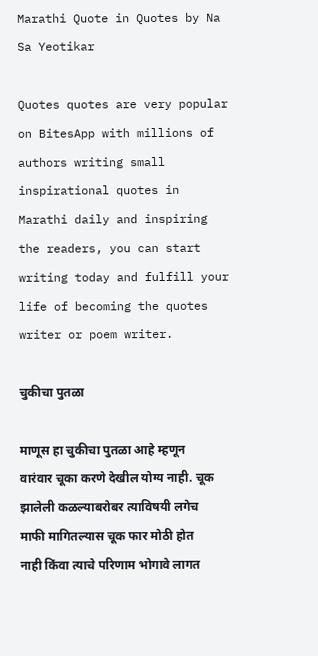Marathi Quote in Quotes by Na Sa Yeotikar

Quotes quotes are very popular on BitesApp with millions of authors writing small inspirational quotes in Marathi daily and inspiring the readers, you can start writing today and fulfill your life of becoming the quotes writer or poem writer.

चुकीचा पुतळा

माणूस हा चुकीचा पुतळा आहे म्हणून वारंवार चूका करणे देखील योग्य नाही. चूक झालेली कळल्याबरोबर त्याविषयी लगेच माफी मागितल्यास चूक फार मोठी होत नाही किंवा त्याचे परिणाम भोगावे लागत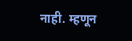नाही. म्हणून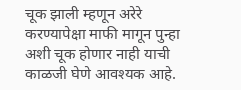चूक झाली म्हणून अरेरे करण्यापेक्षा माफी मागून पुन्हा अशी चूक होणार नाही याची काळजी घेणे आवश्यक आहे.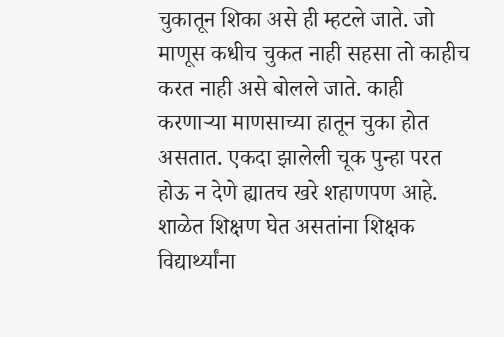चुकातून शिका असे ही म्हटले जाते. जो माणूस कधीच चुकत नाही सहसा तो काहीच करत नाही असे बोलले जाते. काही करणाऱ्या माणसाच्या हातून चुका होत असतात. एकदा झालेली चूक पुन्हा परत होऊ न देणे ह्यातच खरे शहाणपण आहे. शाळेत शिक्षण घेत असतांना शिक्षक विद्यार्थ्यांना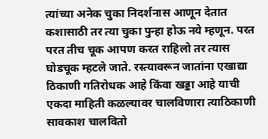त्यांच्या अनेक चुका निदर्शनास आणून देतात कशासाठी तर त्या चुका पुन्हा होऊ नये म्हणून. परत परत तीच चूक आपण करत राहिलो तर त्यास घोडचूक म्हटले जाते. रस्त्यावरून जातांना एखाद्या ठिकाणी गतिरोधक आहे किंवा खड्डा आहे याची एकदा माहिती कळल्यावर चालविणारा त्याठिकाणी सावकाश चालवितो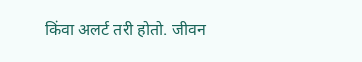किंवा अलर्ट तरी होतो. जीवन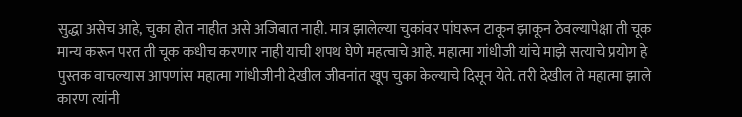सुद्धा असेच आहे, चुका होत नाहीत असे अजिबात नाही. मात्र झालेल्या चुकांवर पांघरून टाकून झाकून ठेवल्यापेक्षा ती चूक मान्य करून परत ती चूक कधीच करणार नाही याची शपथ घेणे महत्वाचे आहे. महात्मा गांधीजी यांचे माझे सत्याचे प्रयोग हे पुस्तक वाचल्यास आपणांस महात्मा गांधीजीनी देखील जीवनांत खूप चुका केल्याचे दिसून येते. तरी देखील ते महात्मा झाले कारण त्यांनी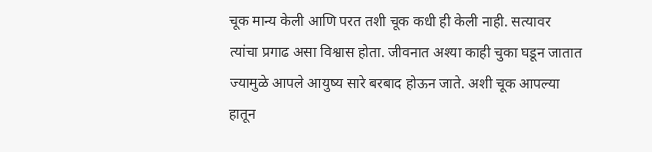चूक मान्य केली आणि परत तशी चूक कधी ही केली नाही. सत्यावर त्यांचा प्रगाढ असा विश्वास होता. जीवनात अश्या काही चुका घडून जातात ज्यामुळे आपले आयुष्य सारे बरबाद होऊन जाते. अशी चूक आपल्या हातून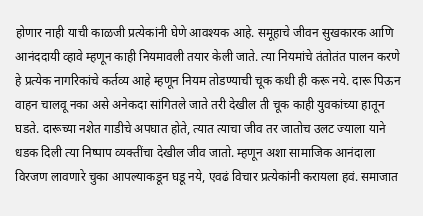होणार नाही याची काळजी प्रत्येकांनी घेणे आवश्यक आहे. समूहाचे जीवन सुखकारक आणि आनंददायी व्हावे म्हणून काही नियमावली तयार केली जाते. त्या नियमांचे तंतोतंत पालन करणे हे प्रत्येक नागरिकांचे कर्तव्य आहे म्हणून नियम तोडण्याची चूक कधी ही करू नये. दारू पिऊन वाहन चालवू नका असे अनेकदा सांगितले जाते तरी देखील ती चूक काही युवकांच्या हातून घडते. दारूच्या नशेत गाडीचे अपघात होते, त्यात त्याचा जीव तर जातोच उलट ज्याला याने धडक दिली त्या निष्पाप व्यक्तींचा देखील जीव जातो. म्हणून अशा सामाजिक आनंदाला विरजण लावणारे चुका आपल्याकडून घडू नये, एवढं विचार प्रत्येकांनी करायला हवं. समाजात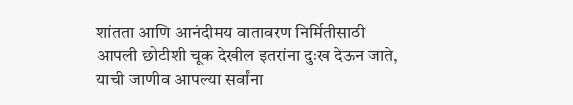शांतता आणि आनंदीमय वातावरण निर्मितीसाठी आपली छोटीशी चूक देखील इतरांना दुःख देऊन जाते, याची जाणीव आपल्या सर्वांना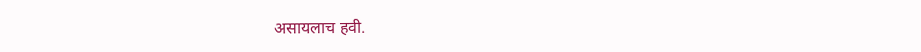असायलाच हवी.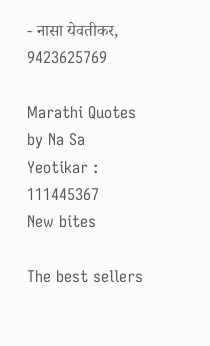- नासा येवतीकर, 9423625769

Marathi Quotes by Na Sa Yeotikar : 111445367
New bites

The best sellers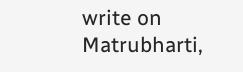write on Matrubharti,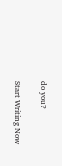do you?

Start Writing Now